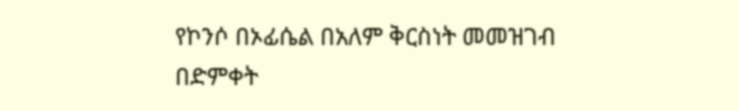የኮንሶ በኦፊሴል በአለም ቅርስነት መመዝገብ በድምቀት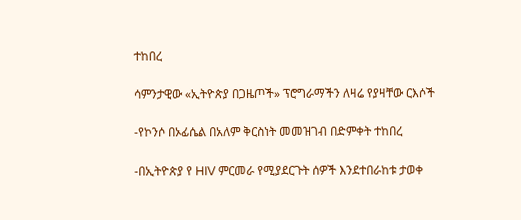ተከበረ

ሳምንታዊው «ኢትዮጵያ በጋዜጦች» ፕሮግራማችን ለዛሬ የያዛቸው ርእሶች

-የኮንሶ በኦፊሴል በአለም ቅርስነት መመዝገብ በድምቀት ተከበረ

-በኢትዮጵያ የ HIV ምርመራ የሚያደርጉት ሰዎች እንደተበራከቱ ታወቀ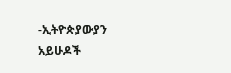-ኢትዮጵያውያን አይሁዶች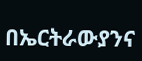በኤርትራውያንና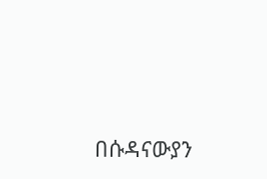በሱዳናውያን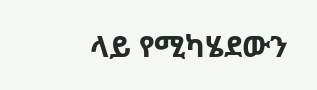ላይ የሚካሄደውን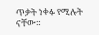ጥቃት ነቀፉ የሚሉት ናቸው።